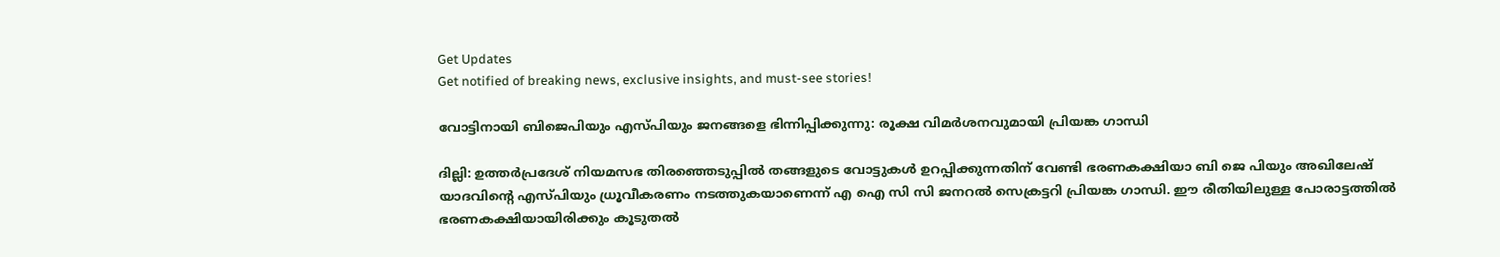Get Updates
Get notified of breaking news, exclusive insights, and must-see stories!

വോട്ടിനായി ബിജെപിയും എസ്പിയും ജനങ്ങളെ ഭിന്നിപ്പിക്കുന്നു: രൂക്ഷ വിമർശനവുമായി പ്രിയങ്ക ഗാന്ധി

ദില്ലി: ഉത്തർപ്രദേശ് നിയമസഭ തിരഞ്ഞെടുപ്പില്‍ തങ്ങളുടെ വോട്ടുകള്‍ ഉറപ്പിക്കുന്നതിന് വേണ്ടി ഭരണകക്ഷിയാ ബി ജെ പിയും അഖിലേഷ് യാദവിന്റെ എസ്പിയും ധ്രൂവീകരണം നടത്തുകയാണെന്ന് എ ഐ സി സി ജനറല്‍ സെക്രട്ടറി പ്രിയങ്ക ഗാന്ധി. ഈ രീതിയിലുള്ള പോരാട്ടത്തില്‍ ഭരണകക്ഷിയായിരിക്കും കൂടുതല്‍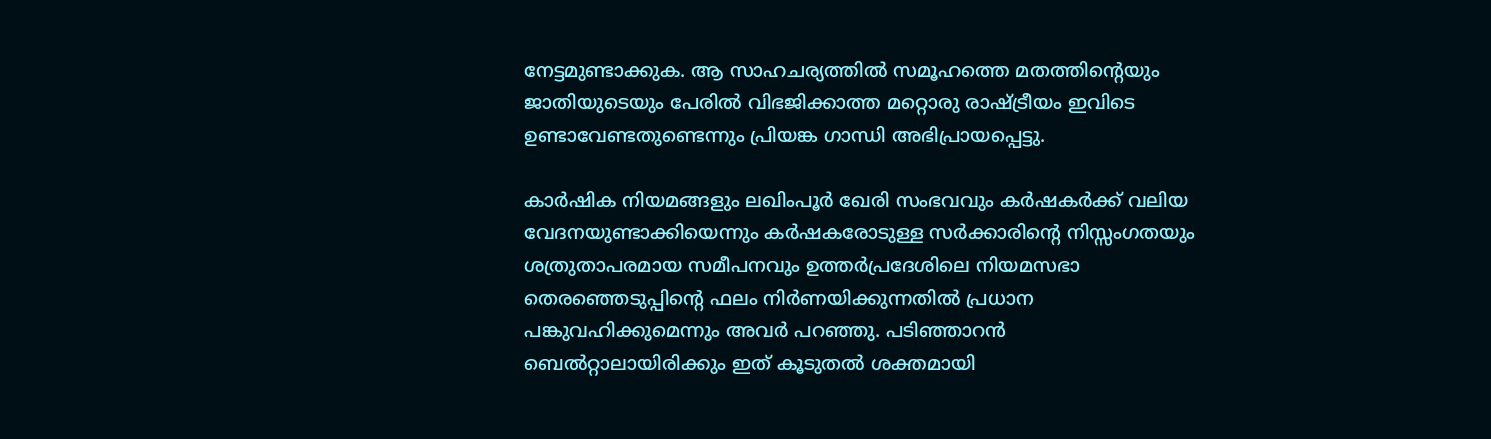നേട്ടമുണ്ടാക്കുക. ആ സാഹചര്യത്തില്‍ സമൂഹത്തെ മതത്തിന്റെയും ജാതിയുടെയും പേരിൽ വിഭജിക്കാത്ത മറ്റൊരു രാഷ്ട്രീയം ഇവിടെ ഉണ്ടാവേണ്ടതുണ്ടെന്നും പ്രിയങ്ക ഗാന്ധി അഭിപ്രായപ്പെട്ടു.

കാർഷിക നിയമങ്ങളും ലഖിംപൂർ ഖേരി സംഭവവും കർഷകർക്ക് വലിയ വേദനയുണ്ടാക്കിയെന്നും കർഷകരോടുള്ള സർക്കാരിന്റെ നിസ്സംഗതയും ശത്രുതാപരമായ സമീപനവും ഉത്തർപ്രദേശിലെ നിയമസഭാ തെരഞ്ഞെടുപ്പിന്റെ ഫലം നിർണയിക്കുന്നതിൽ പ്രധാന പങ്കുവഹിക്കുമെന്നും അവർ പറഞ്ഞു. പടിഞ്ഞാറൻ ബെൽറ്റാലായിരിക്കും ഇത് കൂടുതല്‍ ശക്തമായി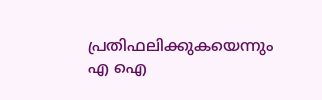പ്രതിഫലിക്കുകയെന്നും എ ഐ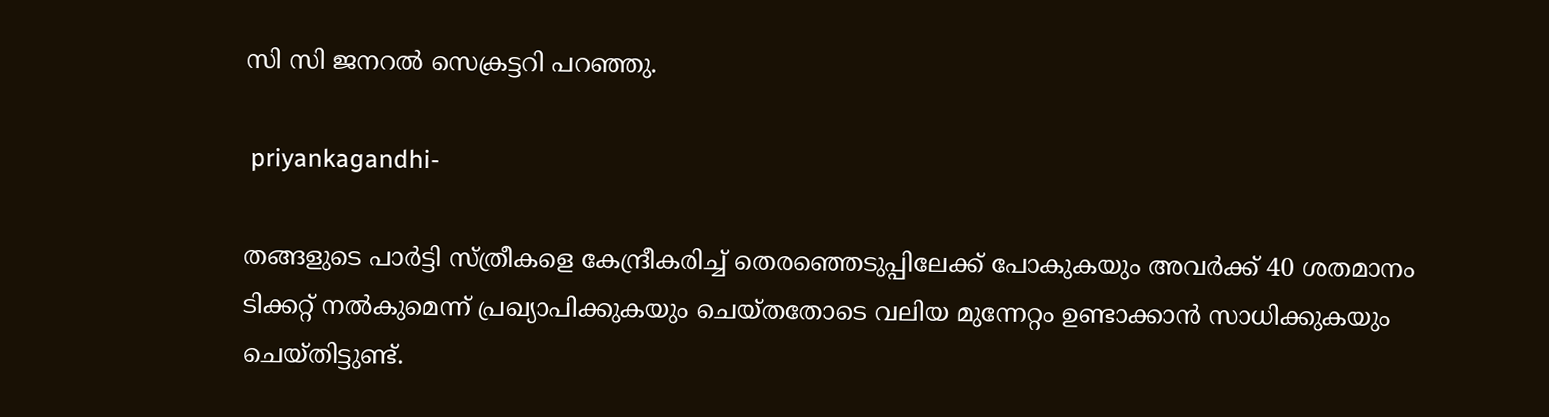സി സി ജനറല്‍ സെക്രട്ടറി പറഞ്ഞു.

 priyankagandhi-

തങ്ങളുടെ പാർട്ടി സ്ത്രീകളെ കേന്ദ്രീകരിച്ച് തെരഞ്ഞെടുപ്പിലേക്ക് പോകുകയും അവർക്ക് 40 ശതമാനം ടിക്കറ്റ് നൽകുമെന്ന് പ്രഖ്യാപിക്കുകയും ചെയ്തതോടെ വലിയ മുന്നേറ്റം ഉണ്ടാക്കാന്‍ സാധിക്കുകയും ചെയ്തിട്ടുണ്ട്.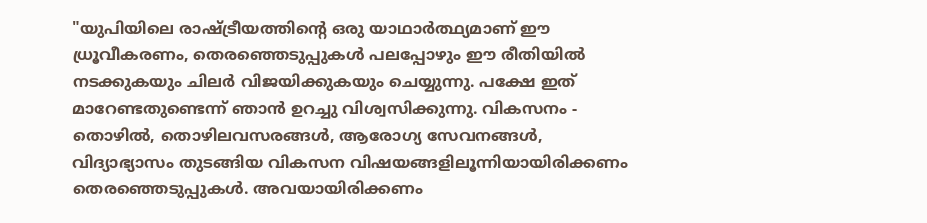"യുപിയിലെ രാഷ്ട്രീയത്തിന്റെ ഒരു യാഥാർത്ഥ്യമാണ് ഈ ധ്രൂവീകരണം, തെരഞ്ഞെടുപ്പുകൾ പലപ്പോഴും ഈ രീതിയിൽ നടക്കുകയും ചിലർ വിജയിക്കുകയും ചെയ്യുന്നു. പക്ഷേ ഇത് മാറേണ്ടതുണ്ടെന്ന് ഞാൻ ഉറച്ചു വിശ്വസിക്കുന്നു. വികസനം - തൊഴിൽ, തൊഴിലവസരങ്ങൾ, ആരോഗ്യ സേവനങ്ങൾ, വിദ്യാഭ്യാസം തുടങ്ങിയ വികസന വിഷയങ്ങളിലൂന്നിയായിരിക്കണം തെരഞ്ഞെടുപ്പുകൾ. അവയായിരിക്കണം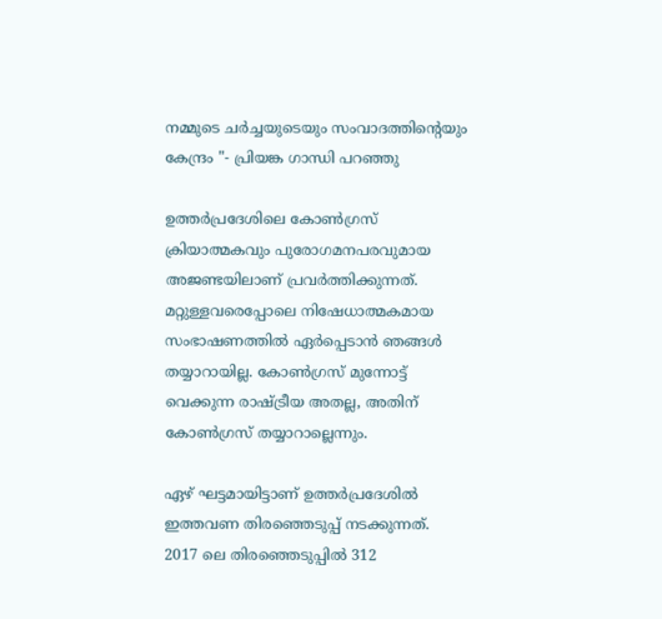നമ്മുടെ ചർച്ചയുടെയും സംവാദത്തിന്റെയും കേന്ദ്രം "- പ്രിയങ്ക ഗാന്ധി പറഞ്ഞു

ഉത്തർപ്രദേശിലെ കോൺഗ്രസ് ക്രിയാത്മകവും പുരോഗമനപരവുമായ അജണ്ടയിലാണ് പ്രവർത്തിക്കുന്നത്. മറ്റുള്ളവരെപ്പോലെ നിഷേധാത്മകമായ സംഭാഷണത്തിൽ ഏർപ്പെടാൻ ഞങ്ങൾ തയ്യാറായില്ല. കോണ്‍ഗ്രസ് മുന്നോട്ട് വെക്കുന്ന രാഷ്ട്രീയ അതല്ല, അതിന് കോണ്‍ഗ്രസ് തയ്യാറാല്ലെന്നും.

ഏഴ് ഘട്ടമായിട്ടാണ് ഉത്തർപ്രദേശില്‍ ഇത്തവണ തിരഞ്ഞെടുപ്പ് നടക്കുന്നത്. 2017 ലെ തിരഞ്ഞെടുപ്പില്‍ 312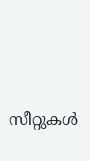സീറ്റുകള്‍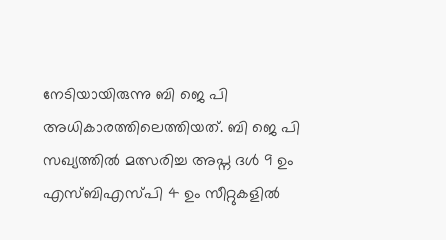നേടിയായിരുന്നു ബി ജെ പി അധികാരത്തിലെത്തിയത്. ബി ജെ പി സഖ്യത്തില്‍ മത്സരിച്ച അപ്ന ദള്‍ 9 ഉം എസ്ബിഎസ്പി 4 ഉം സീറ്റുകളില്‍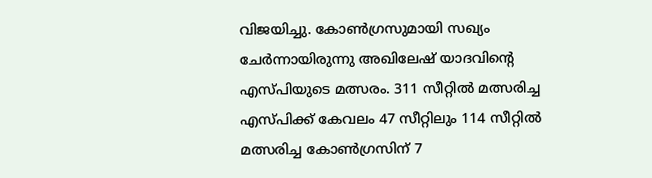വിജയിച്ചു. കോണ്‍ഗ്രസുമായി സഖ്യം ചേർന്നായിരുന്നു അഖിലേഷ് യാദവിന്റെ എസ്പിയുടെ മത്സരം. 311 സീറ്റില്‍ മത്സരിച്ച എസ്പിക്ക് കേവലം 47 സീറ്റിലും 114 സീറ്റില്‍ മത്സരിച്ച കോണ്‍ഗ്രസിന് 7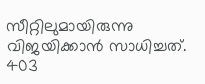സീറ്റിലുമായിരുന്നു വിജയിക്കാന്‍ സാധിച്ചത്. 403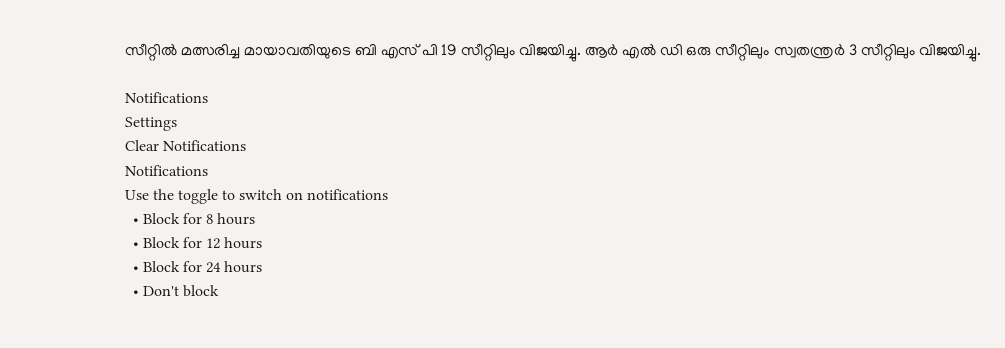സീറ്റില്‍ മത്സരിച്ച മായാവതിയുടെ ബി എസ് പി 19 സീറ്റിലും വിജയിച്ചു. ആർ എല്‍ ഡി ഒരു സീറ്റിലും സ്വതന്ത്രർ 3 സീറ്റിലും വിജയിച്ചു.

Notifications
Settings
Clear Notifications
Notifications
Use the toggle to switch on notifications
  • Block for 8 hours
  • Block for 12 hours
  • Block for 24 hours
  • Don't block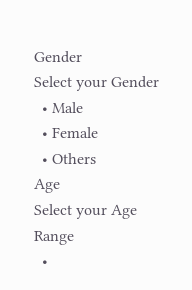Gender
Select your Gender
  • Male
  • Female
  • Others
Age
Select your Age Range
  •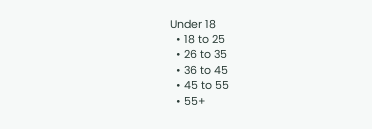Under 18
  • 18 to 25
  • 26 to 35
  • 36 to 45
  • 45 to 55
  • 55+